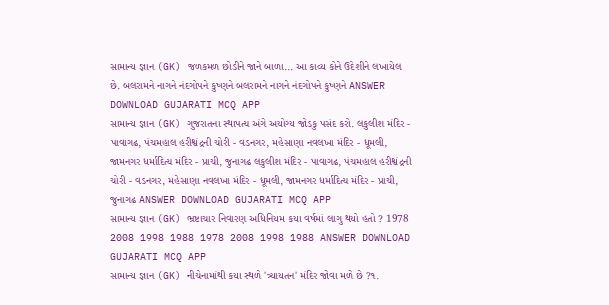સામાન્ય જ્ઞાન (GK) જળકમળ છોડીને જાને બાળા... આ કાવ્ય કોને ઉદેશીને લખાયેલ છે. બલરામને નાગને નંદગોપને કુષ્ણને બલરામને નાગને નંદગોપને કુષ્ણને ANSWER DOWNLOAD GUJARATI MCQ APP
સામાન્ય જ્ઞાન (GK) ગુજરાતના સ્થાપત્ય અંગે અયોગ્ય જોડકુ પસંદ કરો. લકુલીશ મંદિર - પાવાગઢ, પંચમહાલ હરીશ્વંદ્રની ચોરી - વડનગર, મહેસાણા નવલખા મંદિર - ધૂમલી, જામનગર ધર્માદિત્ય મંદિર - પ્રાચી, જુનાગઢ લકુલીશ મંદિર - પાવાગઢ, પંચમહાલ હરીશ્વંદ્રની ચોરી - વડનગર, મહેસાણા નવલખા મંદિર - ધૂમલી, જામનગર ધર્માદિત્ય મંદિર - પ્રાચી, જુનાગઢ ANSWER DOWNLOAD GUJARATI MCQ APP
સામાન્ય જ્ઞાન (GK) ભ્રષ્ટાચાર નિવારણ અધિનિયમ કયા વર્ષમાં લાગુ થયો હતો ? 1978 2008 1998 1988 1978 2008 1998 1988 ANSWER DOWNLOAD GUJARATI MCQ APP
સામાન્ય જ્ઞાન (GK) નીચેનામાંથી કયા સ્થળે 'ત્ર્યાયતન' મંદિર જોવા મળે છે ?૧.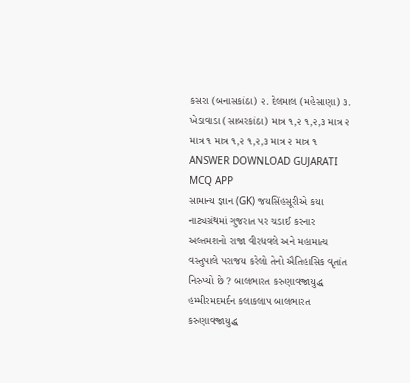કસરા (બનાસકાંઠા) ૨. દેલમાલ (મહેસાણા) ૩. ખેડાવાડા (સાબરકાંઠા) માત્ર ૧,૨ ૧,૨,૩ માત્ર ૨ માત્ર ૧ માત્ર ૧,૨ ૧,૨,૩ માત્ર ૨ માત્ર ૧ ANSWER DOWNLOAD GUJARATI MCQ APP
સામાન્ય જ્ઞાન (GK) જયસિંહસૂરીએ કયા નાટ્યગ્રંથમાં ગુજરાત પર ચડાઈ કરનાર અલ્તમશનો રાજા વીરધવલે અને મહામાત્ય વસ્તુપાલે પરાજય કરેલો તેનો ઐતિહાસિક વૃતાંત નિરુપ્યો છે ? બાલભારત કરુણાવજ્રાયુદ્ધ હમ્મીરમદમર્દન કલાકલાપ બાલભારત કરુણાવજ્રાયુદ્ધ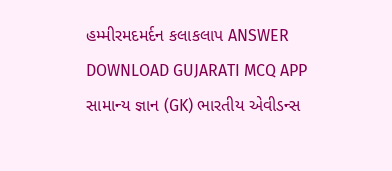હમ્મીરમદમર્દન કલાકલાપ ANSWER DOWNLOAD GUJARATI MCQ APP
સામાન્ય જ્ઞાન (GK) ભારતીય એવીડન્સ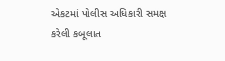એકટમાં પોલીસ અધિકારી સમક્ષ કરેલી કબૂલાત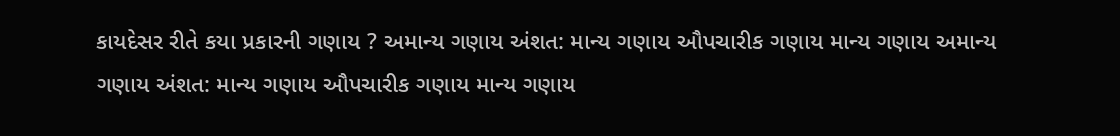કાયદેસર રીતે કયા પ્રકારની ગણાય ? અમાન્ય ગણાય અંશત: માન્ય ગણાય ઔપચારીક ગણાય માન્ય ગણાય અમાન્ય ગણાય અંશત: માન્ય ગણાય ઔપચારીક ગણાય માન્ય ગણાય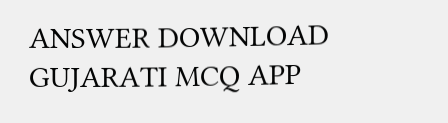ANSWER DOWNLOAD GUJARATI MCQ APP